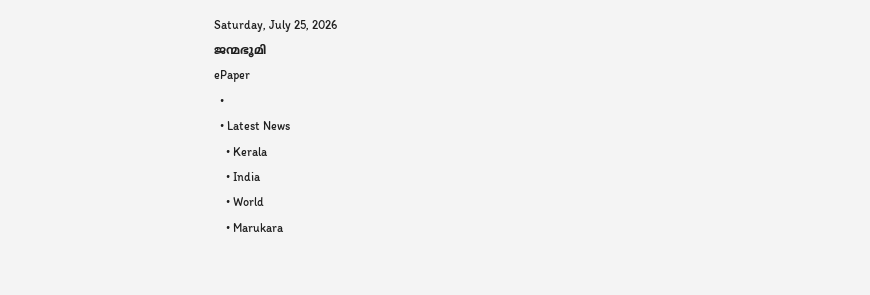Saturday, July 25, 2026
ജന്മഭൂമി
ePaper
  •
  • Latest News
    • Kerala
    • India
    • World
    • Marukara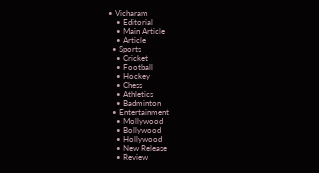• Vicharam
    • Editorial
    • Main Article
    • Article
  • Sports
    • Cricket
    • Football
    • Hockey
    • Chess
    • Athletics
    • Badminton
  • Entertainment
    • Mollywood
    • Bollywood
    • Hollywood
    • New Release
    • Review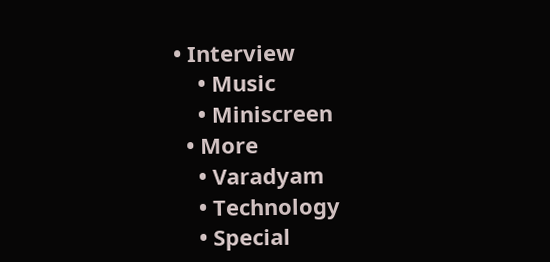• Interview
    • Music
    • Miniscreen
  • More
    • Varadyam
    • Technology
    • Special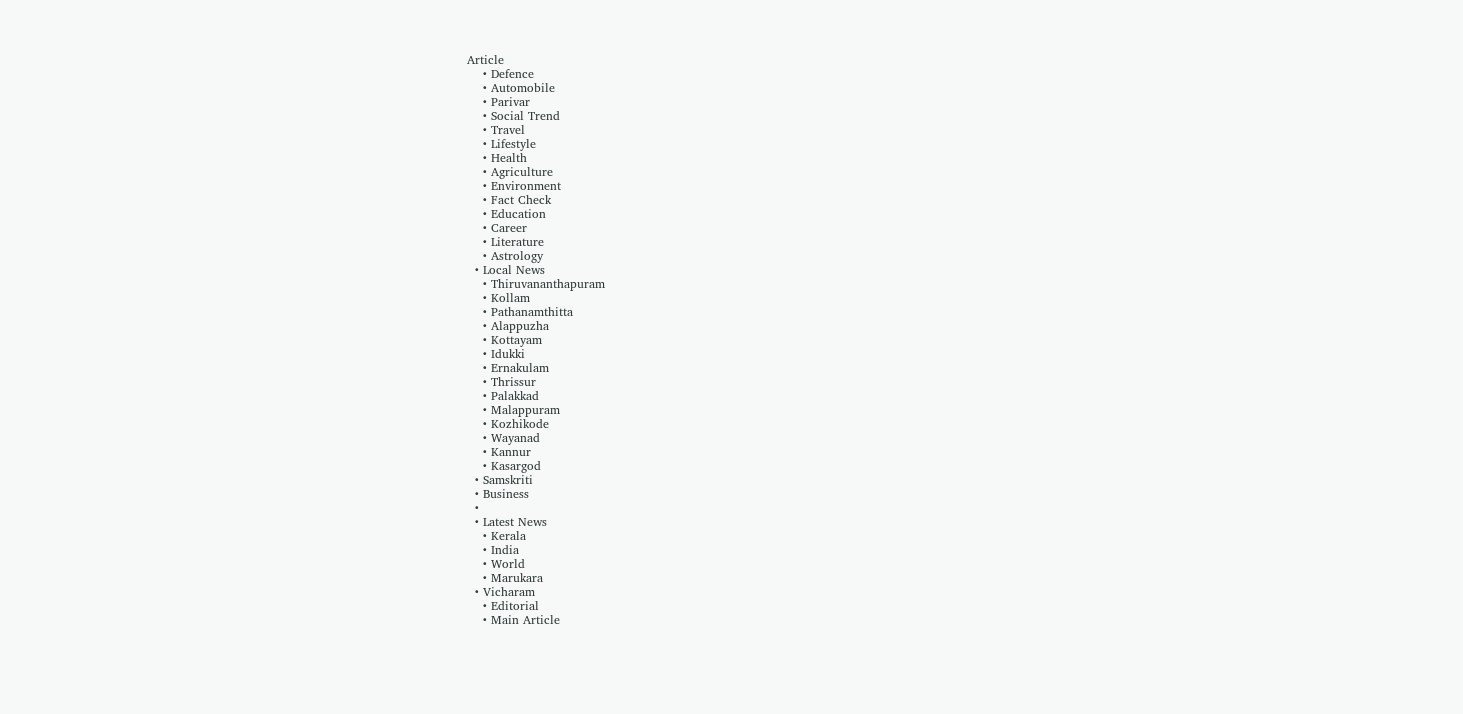Article
    • Defence
    • Automobile
    • Parivar
    • Social Trend
    • Travel
    • Lifestyle
    • Health
    • Agriculture
    • Environment
    • Fact Check
    • Education
    • Career
    • Literature
    • Astrology
  • Local News
    • Thiruvananthapuram
    • Kollam
    • Pathanamthitta
    • Alappuzha
    • Kottayam
    • Idukki
    • Ernakulam
    • Thrissur
    • Palakkad
    • Malappuram
    • Kozhikode
    • Wayanad
    • Kannur
    • Kasargod
  • Samskriti
  • Business
  •
  • Latest News
    • Kerala
    • India
    • World
    • Marukara
  • Vicharam
    • Editorial
    • Main Article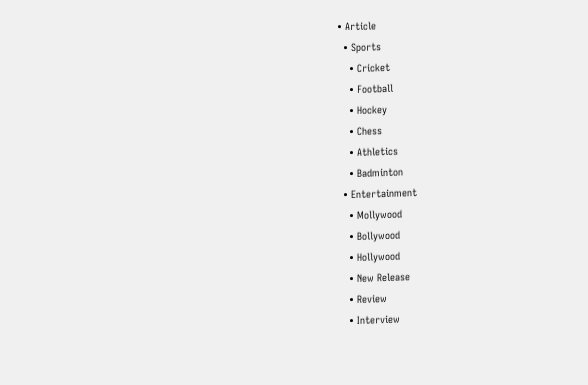• Article
  • Sports
    • Cricket
    • Football
    • Hockey
    • Chess
    • Athletics
    • Badminton
  • Entertainment
    • Mollywood
    • Bollywood
    • Hollywood
    • New Release
    • Review
    • Interview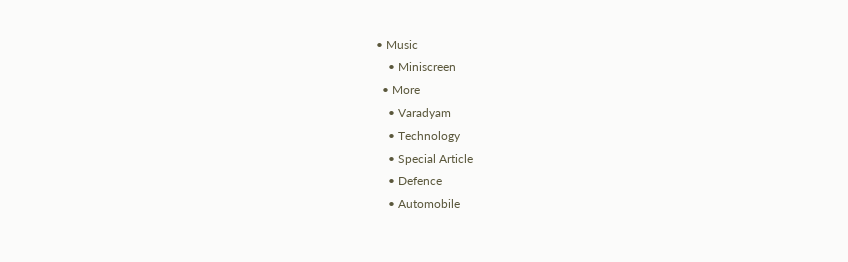• Music
    • Miniscreen
  • More
    • Varadyam
    • Technology
    • Special Article
    • Defence
    • Automobile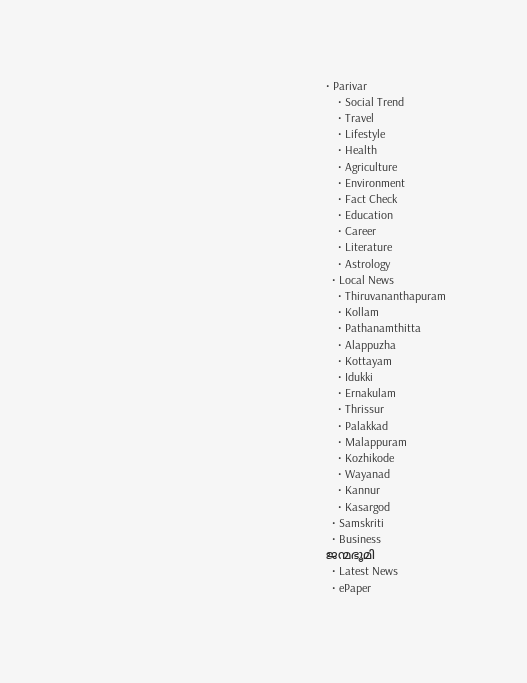• Parivar
    • Social Trend
    • Travel
    • Lifestyle
    • Health
    • Agriculture
    • Environment
    • Fact Check
    • Education
    • Career
    • Literature
    • Astrology
  • Local News
    • Thiruvananthapuram
    • Kollam
    • Pathanamthitta
    • Alappuzha
    • Kottayam
    • Idukki
    • Ernakulam
    • Thrissur
    • Palakkad
    • Malappuram
    • Kozhikode
    • Wayanad
    • Kannur
    • Kasargod
  • Samskriti
  • Business
ജന്മഭൂമി
  • Latest News
  • ePaper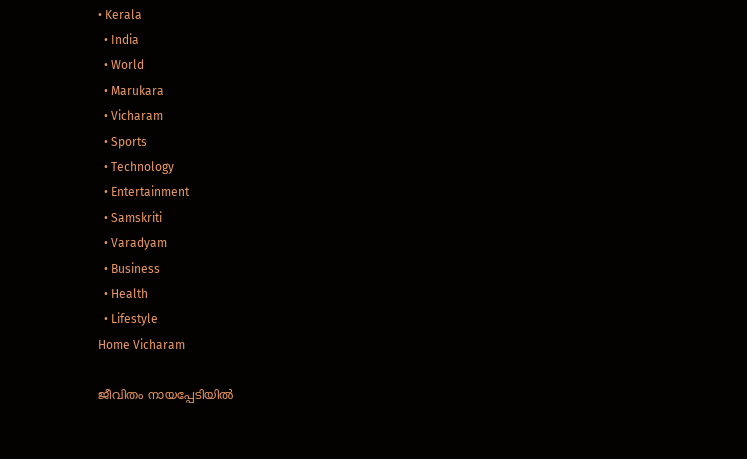• Kerala
  • India
  • World
  • Marukara
  • Vicharam
  • Sports
  • Technology
  • Entertainment
  • Samskriti
  • Varadyam
  • Business
  • Health
  • Lifestyle
Home Vicharam

ജീവിതം നായപ്പേടിയില്‍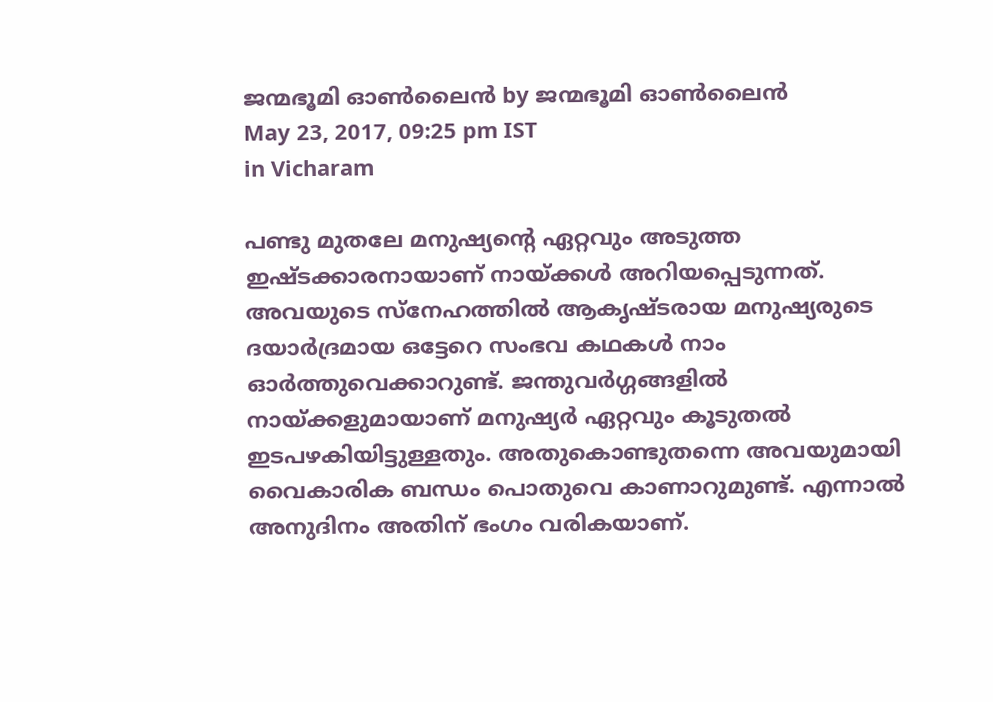ജന്മഭൂമി ഓണ്‍ലൈന്‍ by ജന്മഭൂമി ഓണ്‍ലൈന്‍
May 23, 2017, 09:25 pm IST
in Vicharam

പണ്ടു മുതലേ മനുഷ്യന്റെ ഏറ്റവും അടുത്ത ഇഷ്ടക്കാരനായാണ് നായ്‌ക്കള്‍ അറിയപ്പെടുന്നത്. അവയുടെ സ്‌നേഹത്തില്‍ ആകൃഷ്ടരായ മനുഷ്യരുടെ ദയാര്‍ദ്രമായ ഒട്ടേറെ സംഭവ കഥകള്‍ നാം ഓര്‍ത്തുവെക്കാറുണ്ട്. ജന്തുവര്‍ഗ്ഗങ്ങളില്‍ നായ്‌ക്കളുമായാണ് മനുഷ്യര്‍ ഏറ്റവും കൂടുതല്‍ ഇടപഴകിയിട്ടുള്ളതും. അതുകൊണ്ടുതന്നെ അവയുമായി വൈകാരിക ബന്ധം പൊതുവെ കാണാറുമുണ്ട്. എന്നാല്‍ അനുദിനം അതിന് ഭംഗം വരികയാണ്.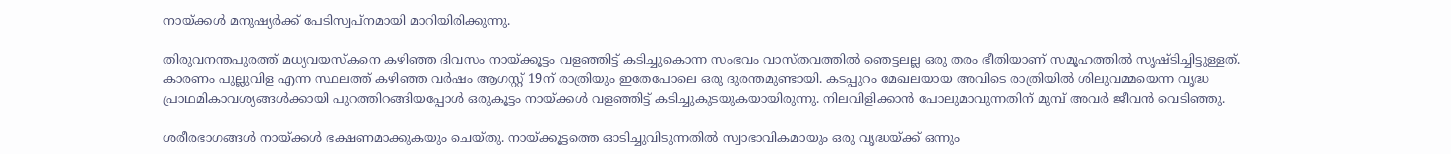നായ്‌ക്കള്‍ മനുഷ്യര്‍ക്ക് പേടിസ്വപ്‌നമായി മാറിയിരിക്കുന്നു.

തിരുവനന്തപുരത്ത് മധ്യവയസ്‌കനെ കഴിഞ്ഞ ദിവസം നായ്‌ക്കൂട്ടം വളഞ്ഞിട്ട് കടിച്ചുകൊന്ന സംഭവം വാസ്തവത്തില്‍ ഞെട്ടലല്ല ഒരു തരം ഭീതിയാണ് സമൂഹത്തില്‍ സൃഷ്ടിച്ചിട്ടുള്ളത്. കാരണം പുല്ലുവിള എന്ന സ്ഥലത്ത് കഴിഞ്ഞ വര്‍ഷം ആഗസ്റ്റ് 19ന് രാത്രിയും ഇതേപോലെ ഒരു ദുരന്തമുണ്ടായി. കടപ്പുറം മേഖലയായ അവിടെ രാത്രിയില്‍ ശിലുവമ്മയെന്ന വൃദ്ധ പ്രാഥമികാവശ്യങ്ങള്‍ക്കായി പുറത്തിറങ്ങിയപ്പോള്‍ ഒരുകൂട്ടം നായ്‌ക്കള്‍ വളഞ്ഞിട്ട് കടിച്ചുകുടയുകയായിരുന്നു. നിലവിളിക്കാന്‍ പോലുമാവുന്നതിന് മുമ്പ് അവര്‍ ജീവന്‍ വെടിഞ്ഞു.

ശരീരഭാഗങ്ങള്‍ നായ്‌ക്കള്‍ ഭക്ഷണമാക്കുകയും ചെയ്തു. നായ്‌ക്കൂട്ടത്തെ ഓടിച്ചുവിടുന്നതില്‍ സ്വാഭാവികമായും ഒരു വൃദ്ധയ്‌ക്ക് ഒന്നും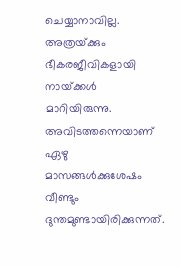ചെയ്യാനാവില്ല. അത്രയ്‌ക്കും ഭീകരജീവികളായി നായ്‌ക്കള്‍ മാറിയിരുന്നു. അവിടത്തന്നെയാണ് ഏഴു മാസങ്ങള്‍ക്കുശേഷം വീണ്ടും ദുന്തമുണ്ടായിരിക്കുന്നത്.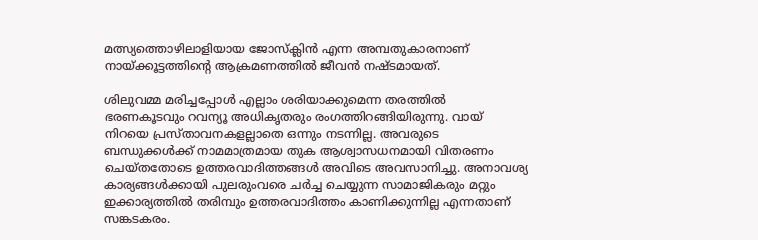മത്സ്യത്തൊഴിലാളിയായ ജോസ്‌ക്ലിന്‍ എന്ന അമ്പതുകാരനാണ് നായ്‌ക്കൂട്ടത്തിന്റെ ആക്രമണത്തില്‍ ജീവന്‍ നഷ്ടമായത്.

ശിലുവമ്മ മരിച്ചപ്പോള്‍ എല്ലാം ശരിയാക്കുമെന്ന തരത്തില്‍ ഭരണകൂടവും റവന്യൂ അധികൃതരും രംഗത്തിറങ്ങിയിരുന്നു. വായ് നിറയെ പ്രസ്താവനകളല്ലാതെ ഒന്നും നടന്നില്ല. അവരുടെ ബന്ധുക്കള്‍ക്ക് നാമമാത്രമായ തുക ആശ്വാസധനമായി വിതരണം ചെയ്തതോടെ ഉത്തരവാദിത്തങ്ങള്‍ അവിടെ അവസാനിച്ചു. അനാവശ്യ കാര്യങ്ങള്‍ക്കായി പുലരുംവരെ ചര്‍ച്ച ചെയ്യുന്ന സാമാജികരും മറ്റും ഇക്കാര്യത്തില്‍ തരിമ്പും ഉത്തരവാദിത്തം കാണിക്കുന്നില്ല എന്നതാണ് സങ്കടകരം.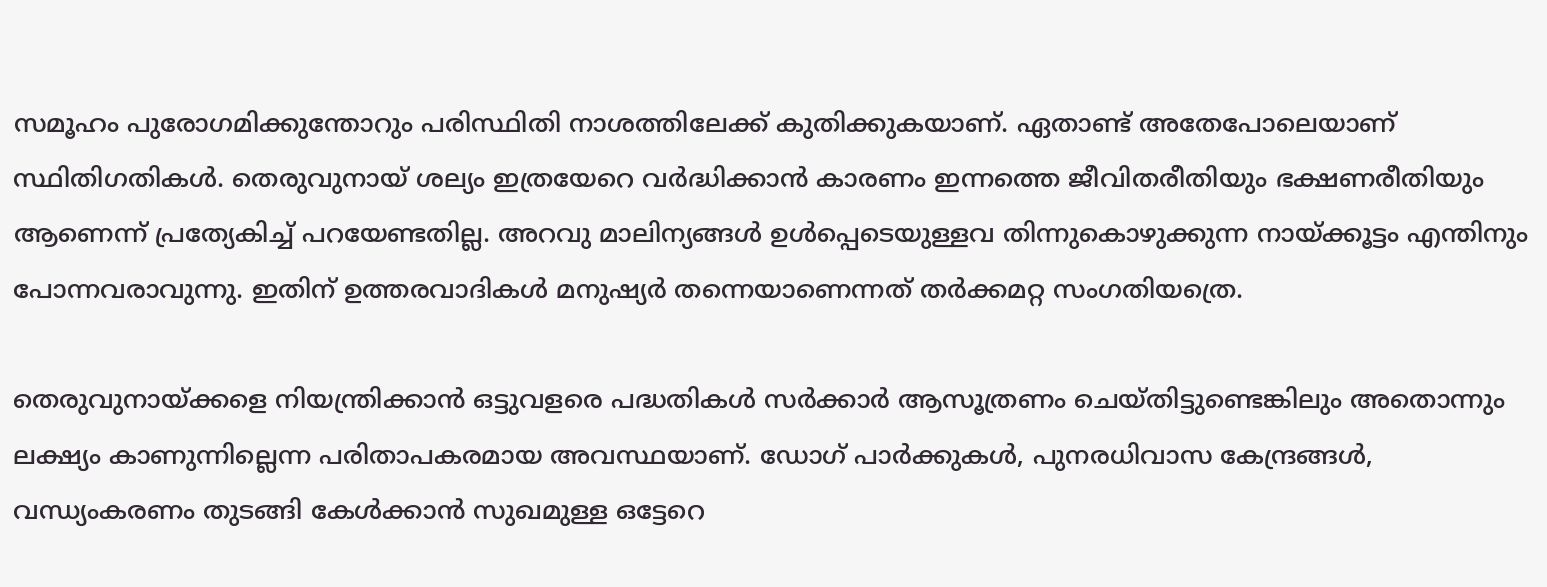സമൂഹം പുരോഗമിക്കുന്തോറും പരിസ്ഥിതി നാശത്തിലേക്ക് കുതിക്കുകയാണ്. ഏതാണ്ട് അതേപോലെയാണ് സ്ഥിതിഗതികള്‍. തെരുവുനായ് ശല്യം ഇത്രയേറെ വര്‍ദ്ധിക്കാന്‍ കാരണം ഇന്നത്തെ ജീവിതരീതിയും ഭക്ഷണരീതിയും ആണെന്ന് പ്രത്യേകിച്ച് പറയേണ്ടതില്ല. അറവു മാലിന്യങ്ങള്‍ ഉള്‍പ്പെടെയുള്ളവ തിന്നുകൊഴുക്കുന്ന നായ്‌ക്കൂട്ടം എന്തിനും പോന്നവരാവുന്നു. ഇതിന് ഉത്തരവാദികള്‍ മനുഷ്യര്‍ തന്നെയാണെന്നത് തര്‍ക്കമറ്റ സംഗതിയത്രെ.

തെരുവുനായ്‌ക്കളെ നിയന്ത്രിക്കാന്‍ ഒട്ടുവളരെ പദ്ധതികള്‍ സര്‍ക്കാര്‍ ആസൂത്രണം ചെയ്തിട്ടുണ്ടെങ്കിലും അതൊന്നും ലക്ഷ്യം കാണുന്നില്ലെന്ന പരിതാപകരമായ അവസ്ഥയാണ്. ഡോഗ് പാര്‍ക്കുകള്‍, പുനരധിവാസ കേന്ദ്രങ്ങള്‍, വന്ധ്യംകരണം തുടങ്ങി കേള്‍ക്കാന്‍ സുഖമുള്ള ഒട്ടേറെ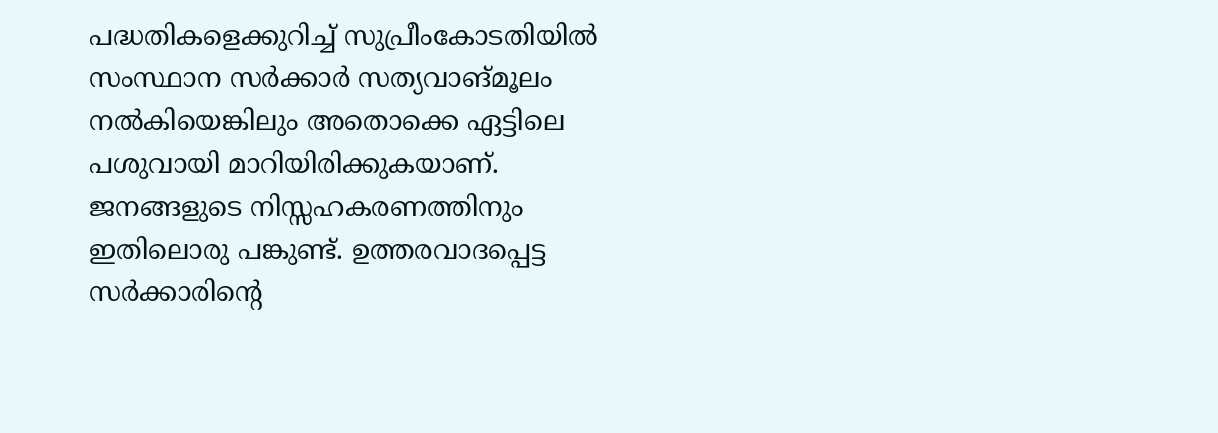പദ്ധതികളെക്കുറിച്ച് സുപ്രീംകോടതിയില്‍ സംസ്ഥാന സര്‍ക്കാര്‍ സത്യവാങ്മൂലം നല്‍കിയെങ്കിലും അതൊക്കെ ഏട്ടിലെ പശുവായി മാറിയിരിക്കുകയാണ്. ജനങ്ങളുടെ നിസ്സഹകരണത്തിനും ഇതിലൊരു പങ്കുണ്ട്. ഉത്തരവാദപ്പെട്ട സര്‍ക്കാരിന്റെ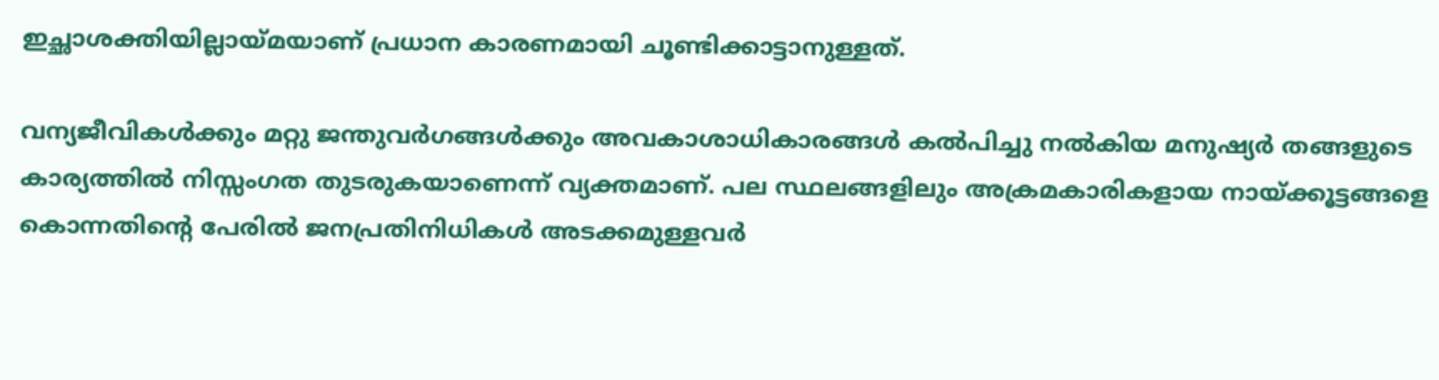ഇച്ഛാശക്തിയില്ലായ്‌മയാണ് പ്രധാന കാരണമായി ചൂണ്ടിക്കാട്ടാനുള്ളത്.

വന്യജീവികള്‍ക്കും മറ്റു ജന്തുവര്‍ഗങ്ങള്‍ക്കും അവകാശാധികാരങ്ങള്‍ കല്‍പിച്ചു നല്‍കിയ മനുഷ്യര്‍ തങ്ങളുടെ കാര്യത്തില്‍ നിസ്സംഗത തുടരുകയാണെന്ന് വ്യക്തമാണ്. പല സ്ഥലങ്ങളിലും അക്രമകാരികളായ നായ്‌ക്കൂട്ടങ്ങളെ കൊന്നതിന്റെ പേരില്‍ ജനപ്രതിനിധികള്‍ അടക്കമുള്ളവര്‍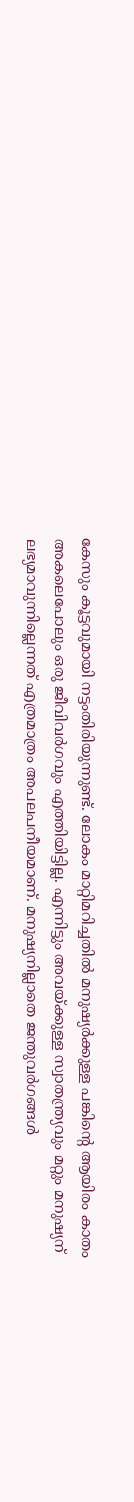കേസും കൂട്ടവുമായി നട്ടംതിരിയുന്നുണ്ട്. ലോകം മാറ്റിമറിച്ചതില്‍ മനുഷ്യര്‍ക്കുള്ള പങ്കിന്റെ ആയിരം കാതം അകലെപോലും ഒരു ജീവിവര്‍ഗവും എത്തിയിട്ടില്ല. എന്നിട്ടും അവയ്‌ക്കുള്ള സ്വാതന്ത്ര്യവും മറ്റും മനുഷ്യന് ലഭ്യമാവുന്നില്ലെന്നത് എത്രമാത്രം അപലപനീയമാണ്. മനുഷ്യനില്ലാതെ ജന്തുവര്‍ഗങ്ങള്‍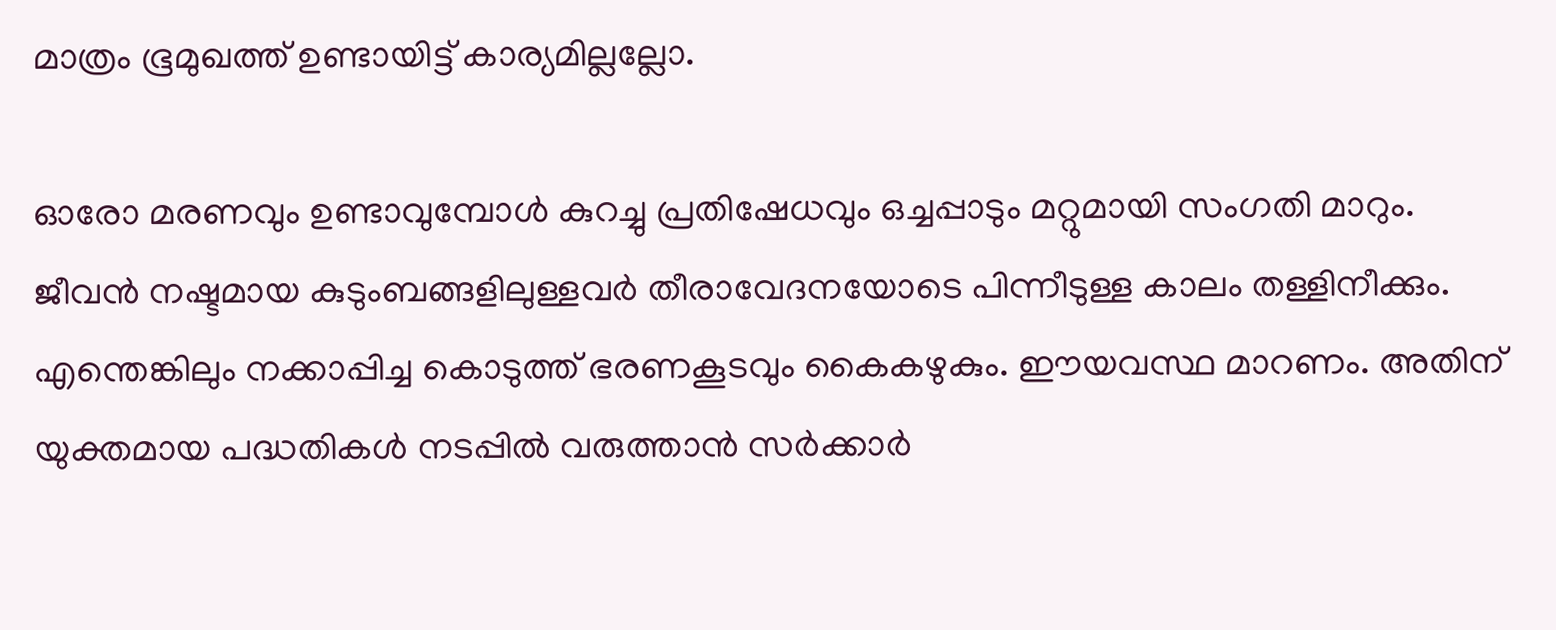മാത്രം ഭൂമുഖത്ത് ഉണ്ടായിട്ട് കാര്യമില്ലല്ലോ.

ഓരോ മരണവും ഉണ്ടാവുമ്പോള്‍ കുറച്ചു പ്രതിഷേധവും ഒച്ചപ്പാടും മറ്റുമായി സംഗതി മാറും. ജീവന്‍ നഷ്ടമായ കുടുംബങ്ങളിലുള്ളവര്‍ തീരാവേദനയോടെ പിന്നീടുള്ള കാലം തള്ളിനീക്കും. എന്തെങ്കിലും നക്കാപ്പിച്ച കൊടുത്ത് ഭരണകൂടവും കൈകഴുകും. ഈയവസ്ഥ മാറണം. അതിന് യുക്തമായ പദ്ധതികള്‍ നടപ്പില്‍ വരുത്താന്‍ സര്‍ക്കാര്‍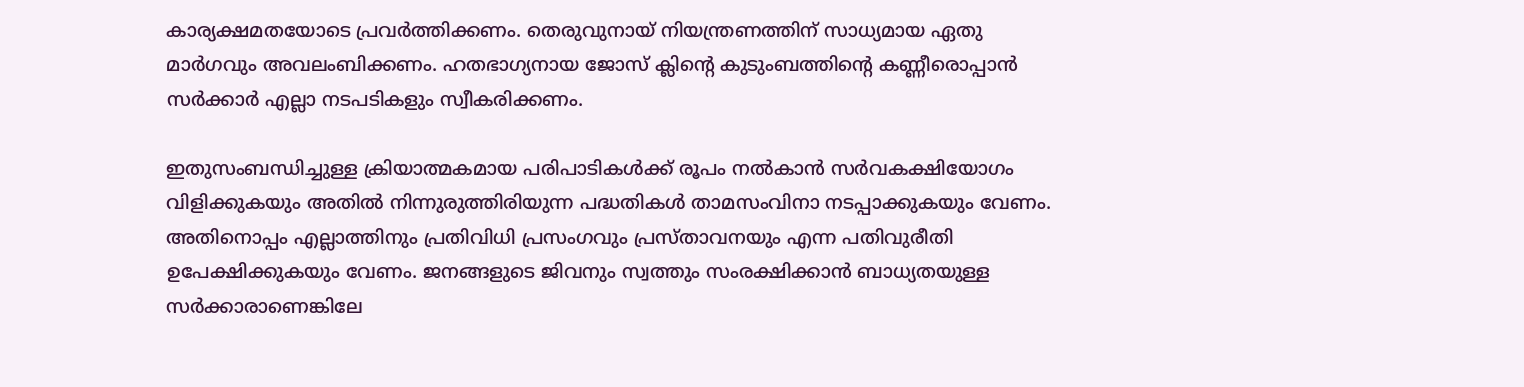കാര്യക്ഷമതയോടെ പ്രവര്‍ത്തിക്കണം. തെരുവുനായ് നിയന്ത്രണത്തിന് സാധ്യമായ ഏതു മാര്‍ഗവും അവലംബിക്കണം. ഹതഭാഗ്യനായ ജോസ് ക്ലിന്റെ കുടുംബത്തിന്റെ കണ്ണീരൊപ്പാന്‍ സര്‍ക്കാര്‍ എല്ലാ നടപടികളും സ്വീകരിക്കണം.

ഇതുസംബന്ധിച്ചുള്ള ക്രിയാത്മകമായ പരിപാടികള്‍ക്ക് രൂപം നല്‍കാന്‍ സര്‍വകക്ഷിയോഗം വിളിക്കുകയും അതില്‍ നിന്നുരുത്തിരിയുന്ന പദ്ധതികള്‍ താമസംവിനാ നടപ്പാക്കുകയും വേണം. അതിനൊപ്പം എല്ലാത്തിനും പ്രതിവിധി പ്രസംഗവും പ്രസ്താവനയും എന്ന പതിവുരീതി ഉപേക്ഷിക്കുകയും വേണം. ജനങ്ങളുടെ ജിവനും സ്വത്തും സംരക്ഷിക്കാന്‍ ബാധ്യതയുള്ള സര്‍ക്കാരാണെങ്കിലേ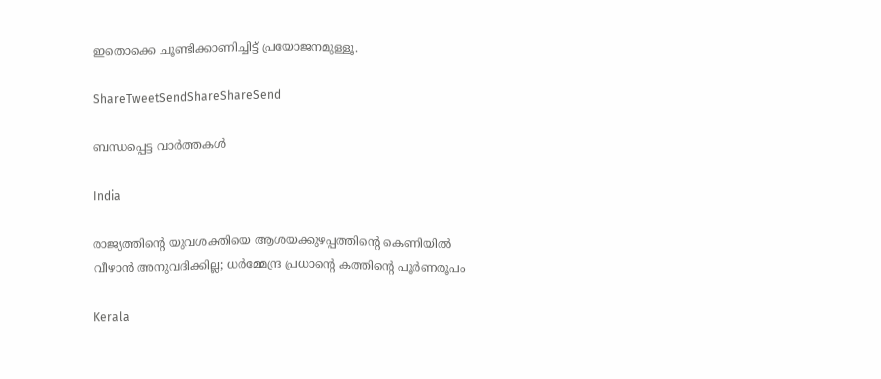ഇതൊക്കെ ചൂണ്ടിക്കാണിച്ചിട്ട് പ്രയോജനമുള്ളൂ.

ShareTweetSendShareShareSend

ബന്ധപ്പെട്ട വാര്‍ത്തകള്‍

India

രാജ്യത്തിന്റെ യുവശക്തിയെ ആശയക്കുഴപ്പത്തിന്റെ കെണിയിൽ വീഴാൻ അനുവദിക്കില്ല; ധർമ്മേന്ദ്ര പ്രധാന്റെ കത്തിന്റെ പൂർണരൂപം

Kerala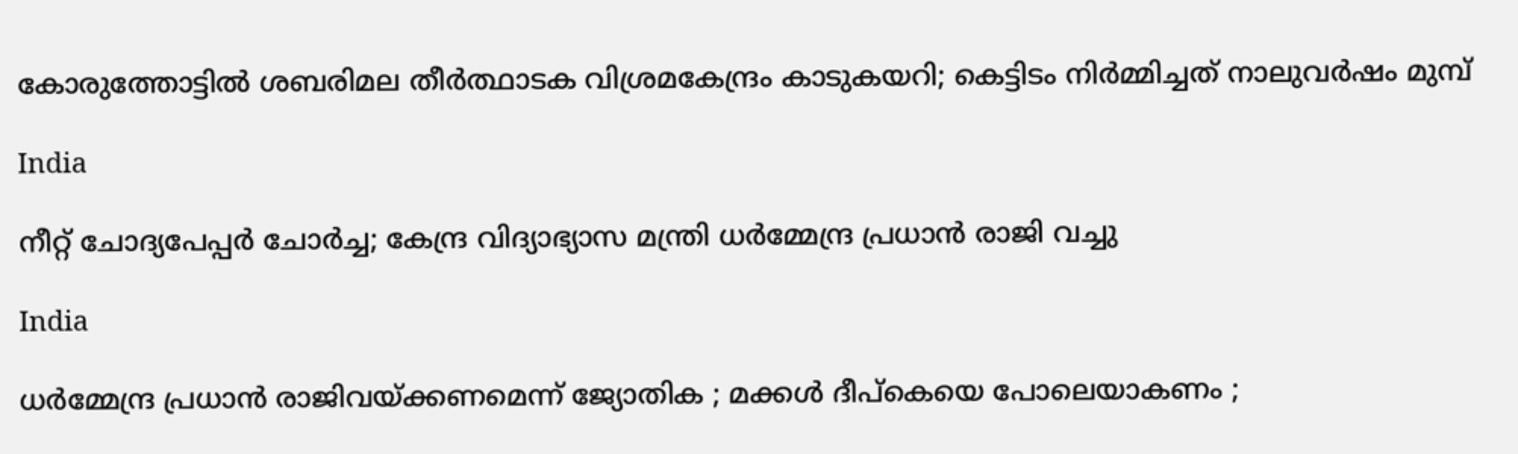കോരുത്തോട്ടില്‍ ശബരിമല തീര്‍ത്ഥാടക വിശ്രമകേന്ദ്രം കാടുകയറി; കെട്ടിടം നിര്‍മ്മിച്ചത് നാലുവര്‍ഷം മുമ്പ്

India

നീറ്റ് ചോദ്യപേപ്പർ ചോർച്ച; കേന്ദ്ര വിദ്യാഭ്യാസ മന്ത്രി ധർമ്മേന്ദ്ര പ്രധാൻ രാജി വച്ചു

India

ധർമ്മേന്ദ്ര പ്രധാൻ രാജിവയ്‌ക്കണമെന്ന് ജ്യോതിക ; മക്കൾ ദീപ്കെയെ പോലെയാകണം ;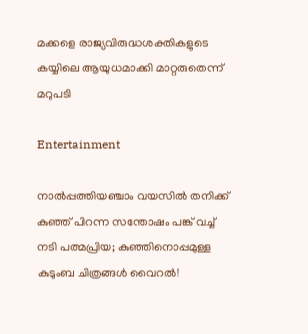മക്കളെ രാജ്യവിരുദ്ധശക്തികളുടെ കയ്യിലെ ആയുധമാക്കി മാറ്റരുതെന്ന് മറുപടി

Entertainment

നാൽപ്പത്തിയഞ്ചാം വയസിൽ തനിക്ക് കുഞ്ഞ് പിറന്ന സന്തോഷം പങ്ക് വച്ച് നടി പത്മപ്രിയ; കുഞ്ഞിനൊപ്പമുള്ള കുടുംബ ചിത്രങ്ങൾ വൈറൽ!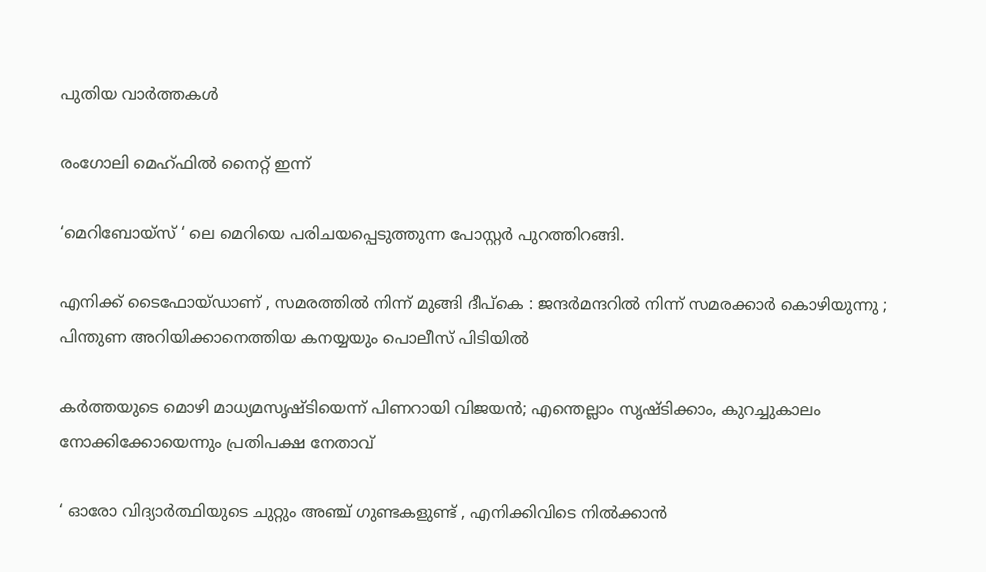പുതിയ വാര്‍ത്തകള്‍

രംഗോലി മെഹ്ഫിൽ നൈറ്റ് ഇന്ന്

‘മെറിബോയ്സ് ‘ ലെ മെറിയെ പരിചയപ്പെടുത്തുന്ന പോസ്റ്റർ പുറത്തിറങ്ങി.

എനിക്ക് ടൈഫോയ്ഡാണ് , സമരത്തിൽ നിന്ന് മുങ്ങി ദീപ്കെ : ജന്ദർമന്ദറിൽ നിന്ന് സമരക്കാർ കൊഴിയുന്നു ; പിന്തുണ അറിയിക്കാനെത്തിയ കനയ്യയും പൊലീസ് പിടിയിൽ

കർത്തയുടെ മൊഴി മാധ്യമസൃഷ്ടിയെന്ന് പിണറായി വിജയൻ; എന്തെല്ലാം സൃഷ്ടിക്കാം, കുറച്ചുകാലം നോക്കിക്കോയെന്നും പ്രതിപക്ഷ നേതാവ്

‘ ഓരോ വിദ്യാർത്ഥിയുടെ ചുറ്റും അഞ്ച് ഗുണ്ടകളുണ്ട് , എനിക്കിവിടെ നിൽക്കാൻ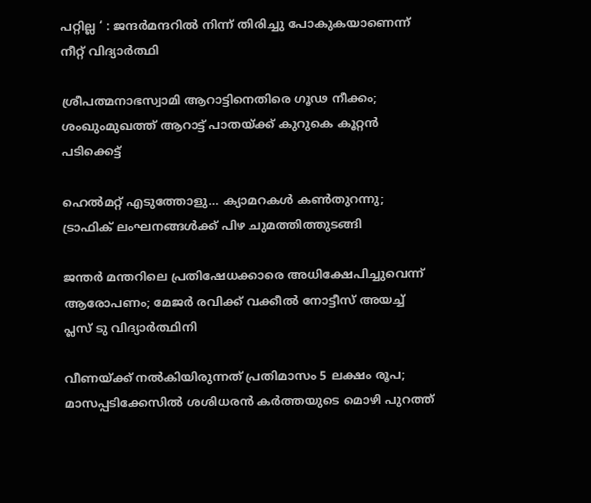പറ്റില്ല ‘ : ജന്ദർമന്ദറിൽ നിന്ന് തിരിച്ചു പോകുകയാണെന്ന് നീറ്റ് വിദ്യാർത്ഥി

ശ്രീപത്മനാഭസ്വാമി ആറാട്ടിനെതിരെ ഗൂഢ നീക്കം; ശംഖുംമുഖത്ത് ആറാട്ട് പാതയ്‌ക്ക് കുറുകെ കൂറ്റന്‍ പടിക്കെട്ട്

ഹെല്‍മറ്റ് എടുത്തോളു… ക്യാമറകള്‍ കണ്‍തുറന്നു; ട്രാഫിക് ലംഘനങ്ങള്‍ക്ക് പിഴ ചുമത്തിത്തുടങ്ങി

ജന്തർ മന്തറിലെ പ്രതിഷേധക്കാരെ അധിക്ഷേപിച്ചുവെന്ന് ആരോപണം; മേജർ രവിക്ക് വക്കീൽ നോട്ടീസ് അയച്ച് പ്ലസ് ടു വിദ്യാർത്ഥിനി

വീണയ്‌ക്ക് നൽകിയിരുന്നത് പ്രതിമാസം 5 ലക്ഷം രൂപ; മാസപ്പടിക്കേസിൽ ശശിധരൻ കർത്തയുടെ മൊഴി പുറത്ത്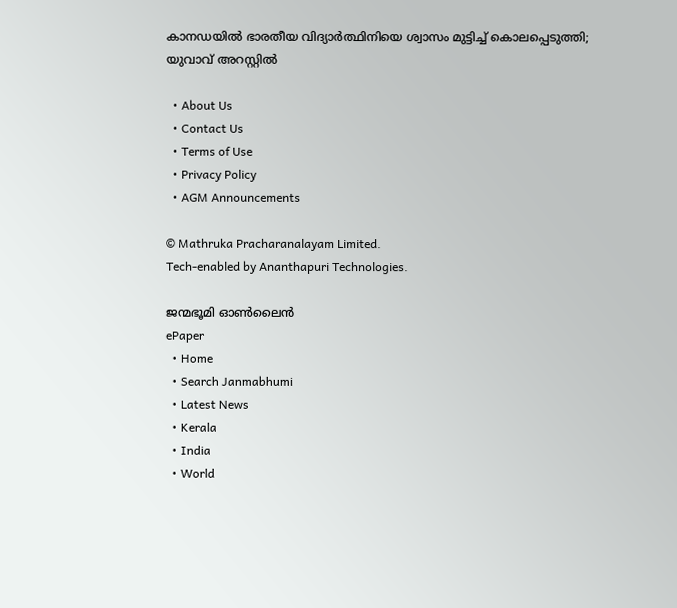കാനഡയിൽ ഭാരതീയ വിദ്യാർത്ഥിനിയെ ശ്വാസം മുട്ടിച്ച് കൊലപ്പെടുത്തി; യുവാവ് അറസ്റ്റില്‍

  • About Us
  • Contact Us
  • Terms of Use
  • Privacy Policy
  • AGM Announcements

© Mathruka Pracharanalayam Limited.
Tech-enabled by Ananthapuri Technologies.

ജന്മഭൂമി ഓണ്‍ലൈന്‍
ePaper
  • Home
  • Search Janmabhumi
  • Latest News
  • Kerala
  • India
  • World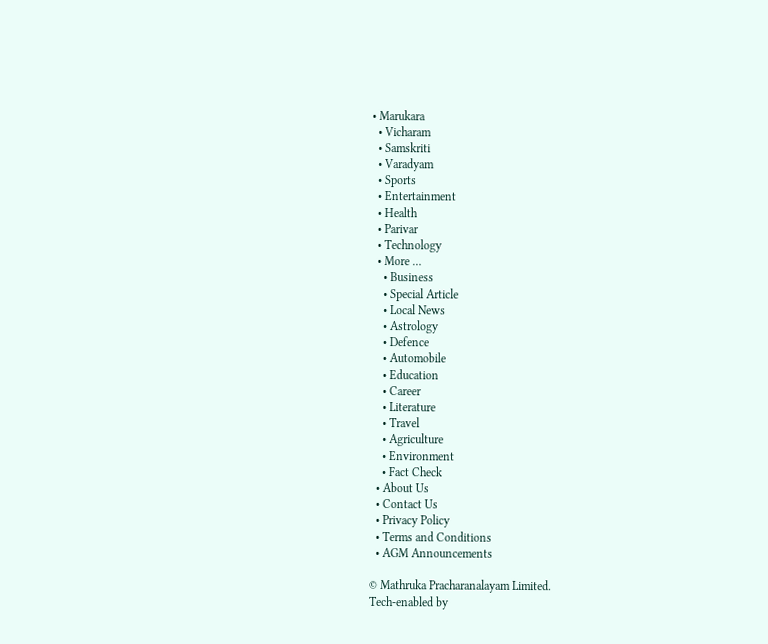• Marukara
  • Vicharam
  • Samskriti
  • Varadyam
  • Sports
  • Entertainment
  • Health
  • Parivar
  • Technology
  • More …
    • Business
    • Special Article
    • Local News
    • Astrology
    • Defence
    • Automobile
    • Education
    • Career
    • Literature
    • Travel
    • Agriculture
    • Environment
    • Fact Check
  • About Us
  • Contact Us
  • Privacy Policy
  • Terms and Conditions
  • AGM Announcements

© Mathruka Pracharanalayam Limited.
Tech-enabled by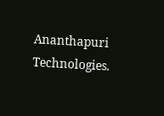Ananthapuri Technologies.